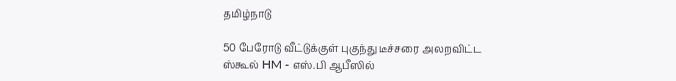தமிழ்நாடு

50 பேரோடு வீட்டுக்குள் புகுந்து டீச்சரை அலறவிட்ட ஸ்கூல் HM - எஸ்.பி ஆபீஸில்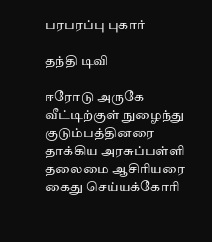பரபரப்பு புகார்

தந்தி டிவி

ஈரோடு அருகே வீட்டிற்குள் நுழைந்து குடும்பத்தினரை தாக்கிய அரசுப்பள்ளி தலைமை ஆசிரியரை கைது செய்யக்கோரி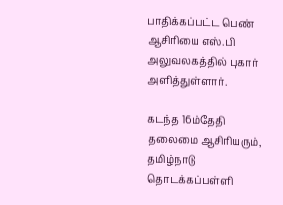பாதிக்கப்பட்ட பெண் ஆசிரியை எஸ்.பி அலுவலகத்தில் புகார் அளித்துள்ளார்.

கடந்த 16ம்தேதி தலைமை ஆசிரியரும், தமிழ்நாடு தொடக்கப்பள்ளி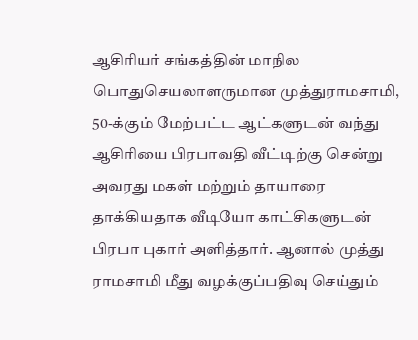ஆசிரியர் சங்கத்தின் மாநில பொதுசெயலாளருமான முத்துராமசாமி, 50-க்கும் மேற்பட்ட ஆட்களுடன் வந்து ஆசிரியை பிரபாவதி வீட்டிற்கு சென்று அவரது மகள் மற்றும் தாயாரை தாக்கியதாக வீடியோ காட்சிகளுடன் பிரபா புகார் அளித்தார். ஆனால் முத்து ராமசாமி மீது வழக்குப்பதிவு செய்தும்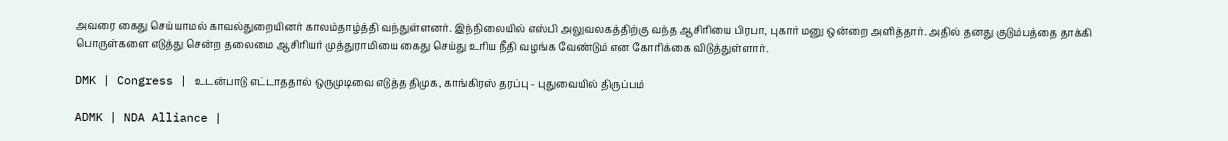அவரை கைது செய்யாமல் காவல்துறையினர் காலம்தாழ்த்தி வந்துள்ளனர். இந்நிலையில் எஸ்பி அலுவலகத்திற்கு வந்த ஆசிரியை பிரபா, புகார் மனு ஒன்றை அளித்தார். அதில் தனது குடும்பத்தை தாக்கி பொருள்களை எடுத்து சென்ற தலைமை ஆசிரியர் முத்துராமியை கைது செய்து உரிய நீதி வழங்க வேண்டும் என கோரிக்கை விடுத்துள்ளார்.

DMK | Congress | உடன்பாடு எட்டாததால் ஒருமுடிவை எடுத்த திமுக, காங்கிரஸ் தரப்பு - புதுவையில் திருப்பம்

ADMK | NDA Alliance |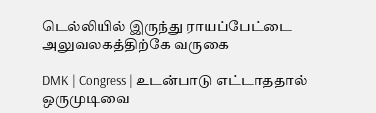டெல்லியில் இருந்து ராயப்பேட்டை அலுவலகத்திற்கே வருகை

DMK | Congress | உடன்பாடு எட்டாததால் ஒருமுடிவை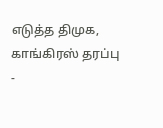எடுத்த திமுக, காங்கிரஸ் தரப்பு -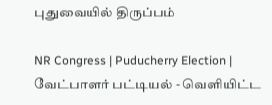புதுவையில் திருப்பம்

NR Congress | Puducherry Election | வேட்பாளர் பட்டியல் - வெளியிட்ட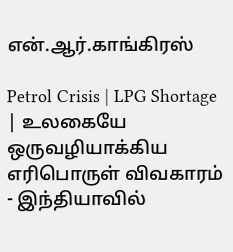என்.ஆர்.காங்கிரஸ்

Petrol Crisis | LPG Shortage | உலகையே ஒருவழியாக்கிய எரிபொருள் விவகாரம் - இந்தியாவில்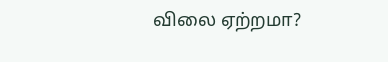விலை ஏற்றமா?